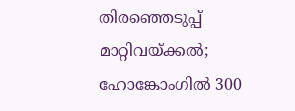തിരഞ്ഞെടുപ്പ് മാറ്റിവയ്ക്കല്‍; ഹോങ്കോംഗില്‍ 300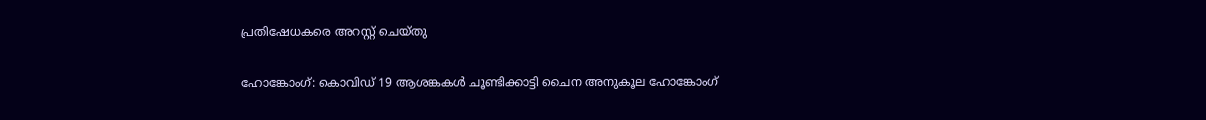പ്രതിഷേധകരെ അറസ്റ്റ് ചെയ്തു

ഹോങ്കോംഗ്: കൊവിഡ് 19 ആശങ്കകള്‍ ചൂണ്ടിക്കാട്ടി ചൈന അനുകൂല ഹോങ്കോംഗ്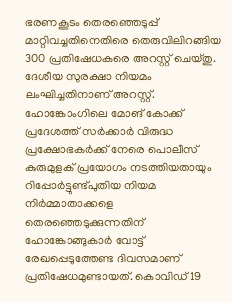ഭരണകൂടം തെരഞ്ഞെടുപ്പ് മാറ്റിവച്ചതിനെതിരെ തെരുവിലിറങ്ങിയ 300 പ്രതിഷേധകരെ അറസ്റ്റ് ചെയ്തു. ദേശീയ സുരക്ഷാ നിയമം ലംഘിച്ചതിനാണ് അറസ്റ്റ്. ഹോങ്കോംഗിലെ മോങ് കോക്ക് പ്രദേശത്ത് സര്‍ക്കാര്‍ വിരുദ്ധ പ്രക്ഷോഭകര്‍ക്ക് നേരെ പൊലീസ് കുരുമുളക് പ്രയോഗം നടത്തിയതായും റിപ്പോര്‍ട്ടുണ്ട്പുതിയ നിയമ നിര്‍മ്മാതാക്കളെ തെരഞ്ഞെടുക്കുന്നതിന് ഹോങ്കോങ്ങുകാര്‍ വോട്ട് രേഖപ്പെടുത്തേണ്ട ദിവസമാണ് പ്രതിഷേധമുണ്ടായത്. കൊവിഡ് 19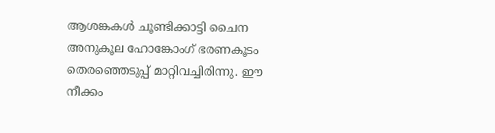ആശങ്കകള്‍ ചൂണ്ടിക്കാട്ടി ചൈന അനുകൂല ഹോങ്കോംഗ് ഭരണകൂടം തെരഞ്ഞെടുപ്പ് മാറ്റിവച്ചിരിന്നു. ഈ നീക്കം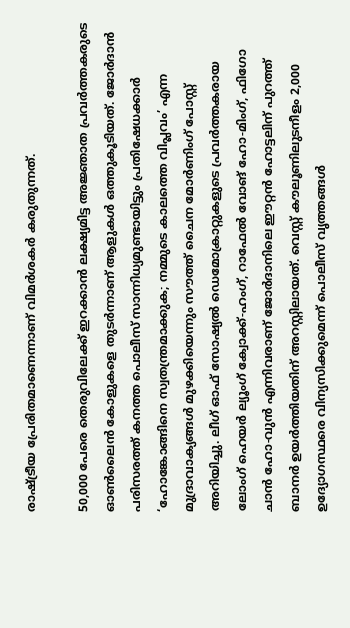രാഷ്ട്രീയ പ്രേരിതമാണെന്നാണ് വിമര്‍ശകര്‍ കരുതുന്നത്.

50,000 പേരെ തെരുവിലേക്ക് ഇറക്കാന്‍ ലക്ഷ്യമിട്ട അജ്ഞാത പ്രവര്‍ത്തകരുടെ ഓണ്‍ലൈന്‍ കോളുകളെ തുടര്‍ന്നാണ് ആളുകള്‍ ഒത്തുകൂടിയത്. ജോര്‍ദാന്‍ പരിസരത്ത് കനത്ത പൊലീസ് സാന്നിധ്യമുണ്ടായിട്ടും പ്രതിഷേധക്കാര്‍ ‘ഹോങ്കോങ്ങിനെ സ്വതന്ത്രമാക്കുക; നമ്മുടെ കാലത്തെ വിപ്ലവം’ എന്ന മുദ്രാവാക്യങ്ങള്‍ മുഴക്കിയെന്നും സൗത്ത് ചൈന മോര്‍ണിംഗ് പോസ്റ്റ് അറിയിച്ചു. ലീഗ് ഓഫ് സോഷ്യല്‍ ഡെമോക്രാറ്റുകളുടെ പ്രവര്‍ത്തകരായ ലോംഗ് ഹെയര്‍ ല്യൂംഗ് ക്വോക്ക്-ഹംഗ്, റാഫേല്‍ വോങ് ഹോ-മിംഗ്, ഫിഗോ ചാന്‍ ഹോ-വുന്‍ എന്നിവരാണ് ജോര്‍ദാനിലെ ഈറ്റന്‍ ഹോട്ടലിന് പുറത്ത് ബാനര്‍ ഉയര്‍ത്തിയതിന് അറസ്റ്റിലായത്. വെസ്റ്റ് കൗലൂണിലുടനീളം 2,000 ഉദ്യോഗസ്ഥരെ വിന്യസിക്കുമെന്ന് പൊലീസ് വൃത്തങ്ങള്‍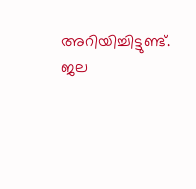അറിയിച്ചിട്ടുണ്ട്. ജല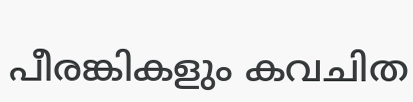പീരങ്കികളും കവചിത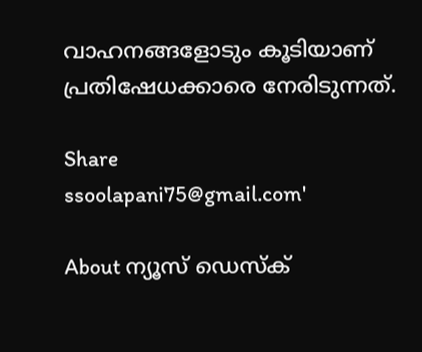വാഹനങ്ങളോടും കൂടിയാണ് പ്രതിഷേധക്കാരെ നേരിടുന്നത്.

Share
ssoolapani75@gmail.com'

About ന്യൂസ് ഡെസ്ക്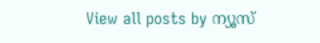View all posts by ന്യൂസ്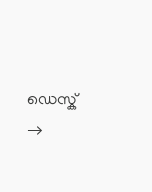ഡെസ്ക് →